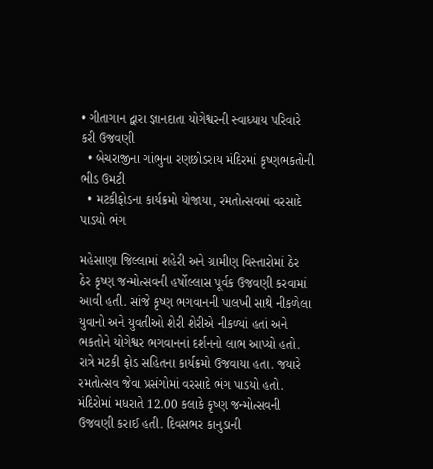• ગીતાગાન દ્વારા જ્ઞાનદાતા યોગેશ્વરની સ્વાધ્યાય પરિવારે કરી ઉજવણી
  • બેચરાજીના ગાંભુના રણછોડરાય મંદિરમાં કૃષ્ણભકતોની ભીડ ઉમટી
  • મટકીફોડના કાર્યક્રમો યોજાયા, રમતોત્સવમાં વરસાદે પાડયો ભંગ

મહેસાણા જિલ્લામાં શહેરી અને ગ્રામીણ વિસ્તારોમાં ઠેર ઠેર કૃષ્ણ જન્મોત્સવની હર્ષોલ્લાસ પૂર્વક ઉજવણી કરવામાં આવી હતી. સાંજે કૃષ્ણ ભગવાનની પાલખી સાથે નીકળેલા યુવાનો અને યુવતીઓ શેરી શેરીએ નીકળ્યાં હતાં અને ભકતોને યોગેશ્વર ભગવાનનાં દર્શનનો લાભ આપ્યો હતો. રાત્રે મટકી ફોડ સહિતના કાર્યક્રમો ઉજવાયા હતા. જયારે રમતોત્સવ જેવા પ્રસંગોમાં વરસાદે ભંગ પાડયો હતો. મંદિરોમાં મધરાતે 12.00 કલાકે કૃષ્ણ જન્મોત્સવની ઉજવણી કરાઈ હતી. દિવસભર કાનુડાની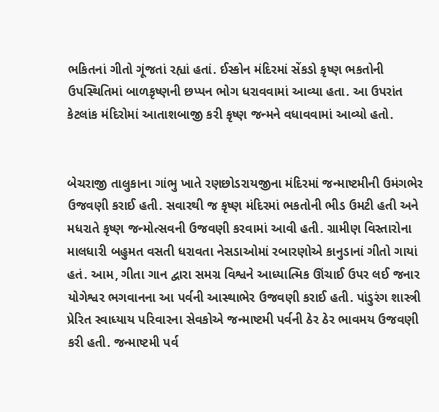ભકિતનાં ગીતો ગૂંજતાં રહ્યાં હતાં. ઈસ્કોન મંદિરમાં સેંકડો કૃષ્ણ ભકતોની ઉપસ્થિતિમાં બાળકૃષ્ણની છપ્પન ભોગ ધરાવવામાં આવ્યા હતા. આ ઉપરાંત કેટલાંક મંદિરોમાં આતાશબાજી કરી કૃષ્ણ જન્મને વધાવવામાં આવ્યો હતો.


બેચરાજી તાલુકાના ગાંભુ ખાતે રણછોડરાયજીના મંદિરમાં જન્માષ્ટમીની ઉમંગભેર ઉજવણી કરાઈ હતી. સવારથી જ કૃષ્ણ મંદિરમાં ભકતોની ભીડ ઉમટી હતી અને મધરાતે કૃષ્ણ જન્મોત્સવની ઉજવણી કરવામાં આવી હતી. ગ્રામીણ વિસ્તારોના માલધારી બહુમત વસતી ધરાવતા નેસડાઓમાં રબારણોએ કાનુડાનાં ગીતો ગાયાં હતં. આમ, ગીતા ગાન દ્વારા સમગ્ર વિશ્વને આધ્યાત્મિક ઊંચાઈ ઉપર લઈ જનાર યોગેશ્વર ભગવાનના આ પર્વની આસ્થાભેર ઉજવણી કરાઈ હતી. પાંડુરંગ શાસ્ત્રી પ્રેરિત સ્વાધ્યાય પરિવારના સેવકોએ જન્માષ્ટમી પર્વની ઠેર ઠેર ભાવમય ઉજવણી કરી હતી. જન્માષ્ટમી પર્વ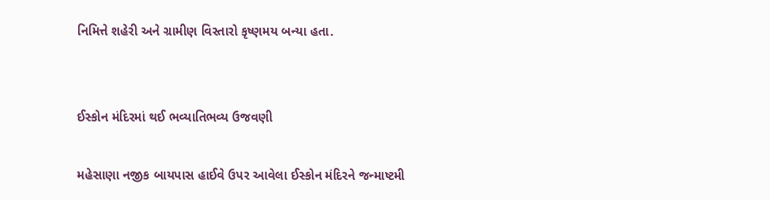નિમિત્તે શહેરી અને ગ્રામીણ વિસ્તારો કૃષ્ણમય બન્યા હતા.


ઈસ્કોન મંદિરમાં થઈ ભવ્યાતિભવ્ય ઉજવણી

મહેસાણા નજીક બાયપાસ હાઈવે ઉપર આવેલા ઈસ્કોન મંદિરને જન્માષ્ટમી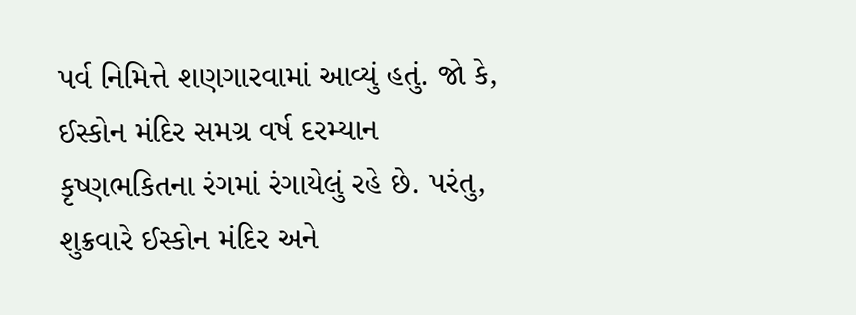પર્વ નિમિત્તે શણગારવામાં આવ્યું હતું. જો કે, ઈસ્કોન મંદિર સમગ્ર વર્ષ દરમ્યાન કૃષ્ણભકિતના રંગમાં રંગાયેલું રહે છે. પરંતુ, શુક્રવારે ઈસ્કોન મંદિર અને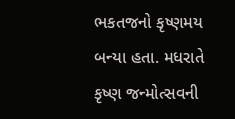ભકતજનો કૃષ્ણમય બન્યા હતા. મધરાતે કૃષ્ણ જન્મોત્સવની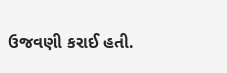ઉજવણી કરાઈ હતી.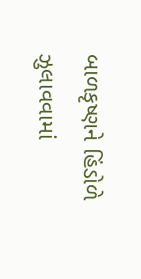બાળકૃષ્ણને હિંડોળે ઝુલાવવામાં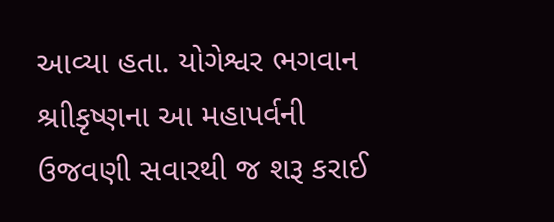આવ્યા હતા. યોગેશ્વર ભગવાન શ્રાીકૃષ્ણના આ મહાપર્વની ઉજવણી સવારથી જ શરૂ કરાઈ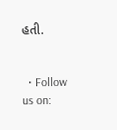હતી.


  • Follow us on: